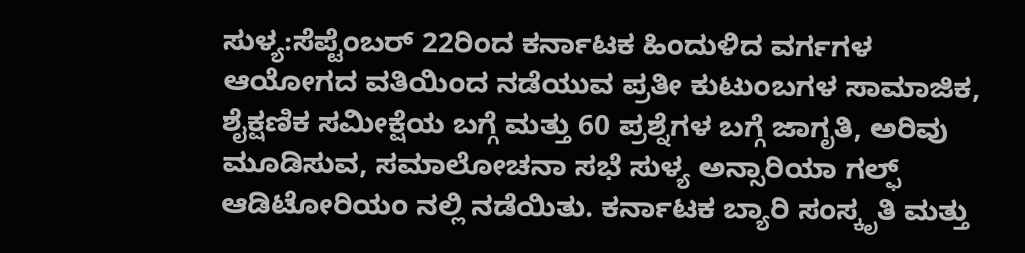ಸುಳ್ಯ:ಸೆಪ್ಟೆಂಬರ್ 22ರಿಂದ ಕರ್ನಾಟಕ ಹಿಂದುಳಿದ ವರ್ಗಗಳ ಆಯೋಗದ ವತಿಯಿಂದ ನಡೆಯುವ ಪ್ರತೀ ಕುಟುಂಬಗಳ ಸಾಮಾಜಿಕ, ಶೈಕ್ಷಣಿಕ ಸಮೀಕ್ಷೆಯ ಬಗ್ಗೆ ಮತ್ತು 60 ಪ್ರಶ್ನೆಗಳ ಬಗ್ಗೆ ಜಾಗೃತಿ, ಅರಿವು ಮೂಡಿಸುವ, ಸಮಾಲೋಚನಾ ಸಭೆ ಸುಳ್ಯ ಅನ್ಸಾರಿಯಾ ಗಲ್ಫ್ ಆಡಿಟೋರಿಯಂ ನಲ್ಲಿ ನಡೆಯಿತು. ಕರ್ನಾಟಕ ಬ್ಯಾರಿ ಸಂಸ್ಕೃತಿ ಮತ್ತು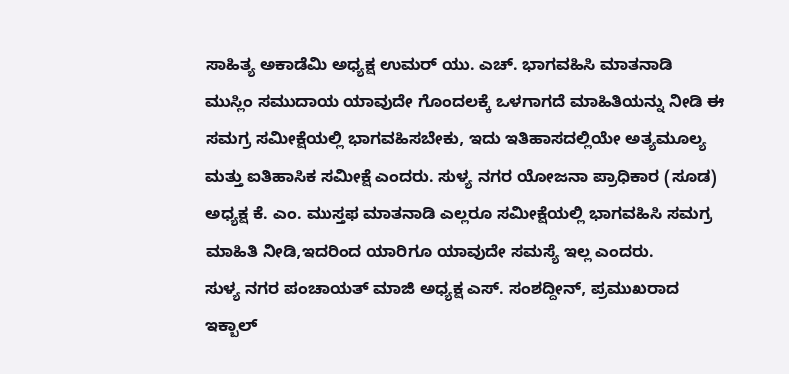ಸಾಹಿತ್ಯ ಅಕಾಡೆಮಿ ಅಧ್ಯಕ್ಷ ಉಮರ್ ಯು. ಎಚ್. ಭಾಗವಹಿಸಿ ಮಾತನಾಡಿ
ಮುಸ್ಲಿಂ ಸಮುದಾಯ ಯಾವುದೇ ಗೊಂದಲಕ್ಕೆ ಒಳಗಾಗದೆ ಮಾಹಿತಿಯನ್ನು ನೀಡಿ ಈ ಸಮಗ್ರ ಸಮೀಕ್ಷೆಯಲ್ಲಿ ಭಾಗವಹಿಸಬೇಕು, ಇದು ಇತಿಹಾಸದಲ್ಲಿಯೇ ಅತ್ಯಮೂಲ್ಯ ಮತ್ತು ಐತಿಹಾಸಿಕ ಸಮೀಕ್ಷೆ ಎಂದರು. ಸುಳ್ಯ ನಗರ ಯೋಜನಾ ಪ್ರಾಧಿಕಾರ (ಸೂಡ) ಅಧ್ಯಕ್ಷ ಕೆ. ಎಂ. ಮುಸ್ತಫ ಮಾತನಾಡಿ ಎಲ್ಲರೂ ಸಮೀಕ್ಷೆಯಲ್ಲಿ ಭಾಗವಹಿಸಿ ಸಮಗ್ರ ಮಾಹಿತಿ ನೀಡಿ,ಇದರಿಂದ ಯಾರಿಗೂ ಯಾವುದೇ ಸಮಸ್ಯೆ ಇಲ್ಲ ಎಂದರು.
ಸುಳ್ಯ ನಗರ ಪಂಚಾಯತ್ ಮಾಜಿ ಅಧ್ಯಕ್ಷ ಎಸ್. ಸಂಶದ್ದೀನ್, ಪ್ರಮುಖರಾದ ಇಕ್ಬಾಲ್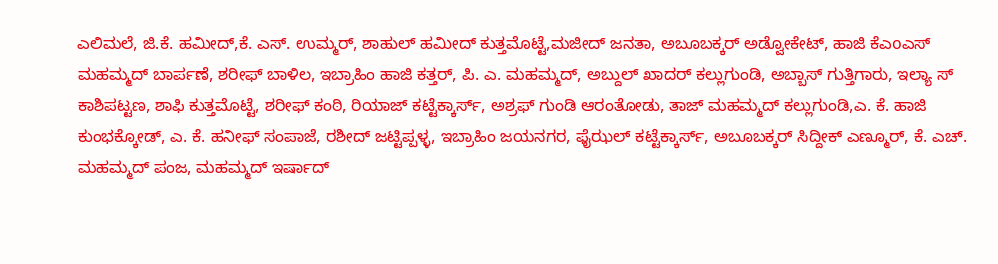ಎಲಿಮಲೆ, ಜಿ.ಕೆ. ಹಮೀದ್,ಕೆ. ಎಸ್. ಉಮ್ಮರ್, ಶಾಹುಲ್ ಹಮೀದ್ ಕುತ್ತಮೊಟ್ಟೆ,ಮಜೀದ್ ಜನತಾ, ಅಬೂಬಕ್ಕರ್ ಅಡ್ವೋಕೇಟ್, ಹಾಜಿ ಕೆಎoಎಸ್ ಮಹಮ್ಮದ್ ಬಾರ್ಪಣೆ, ಶರೀಫ್ ಬಾಳಿಲ, ಇಬ್ರಾಹಿಂ ಹಾಜಿ ಕತ್ತರ್, ಪಿ. ಎ. ಮಹಮ್ಮದ್, ಅಬ್ದುಲ್ ಖಾದರ್ ಕಲ್ಲುಗುಂಡಿ, ಅಬ್ಬಾಸ್ ಗುತ್ತಿಗಾರು, ಇಲ್ಯಾ ಸ್ ಕಾಶಿಪಟ್ಟಣ, ಶಾಫಿ ಕುತ್ತಮೊಟ್ಟೆ, ಶರೀಫ್ ಕಂಠಿ, ರಿಯಾಜ್ ಕಟ್ಟೆಕ್ಕಾರ್ಸ್, ಅಶ್ರಫ್ ಗುಂಡಿ ಆರಂತೋಡು, ತಾಜ್ ಮಹಮ್ಮದ್ ಕಲ್ಲುಗುಂಡಿ,ಎ. ಕೆ. ಹಾಜಿ ಕುಂಭಕ್ಕೋಡ್, ಎ. ಕೆ. ಹನೀಫ್ ಸಂಪಾಜೆ, ರಶೀದ್ ಜಟ್ಟಿಪ್ಪಳ್ಳ, ಇಬ್ರಾಹಿಂ ಜಯನಗರ, ಫೈಝಲ್ ಕಟ್ಟೆಕ್ಕಾರ್ಸ್, ಅಬೂಬಕ್ಕರ್ ಸಿದ್ದೀಕ್ ಎಣ್ಮೂರ್, ಕೆ. ಎಚ್. ಮಹಮ್ಮದ್ ಪಂಜ, ಮಹಮ್ಮದ್ ಇರ್ಷಾದ್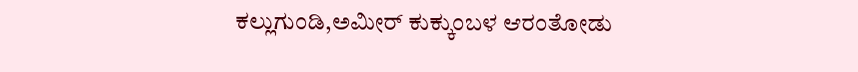ಕಲ್ಲುಗುಂಡಿ,ಅಮೀರ್ ಕುಕ್ಕುಂಬಳ ಆರಂತೋಡು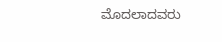ಮೊದಲಾದವರು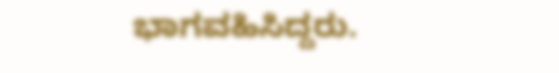ಭಾಗವಹಿಸಿದ್ದರು.